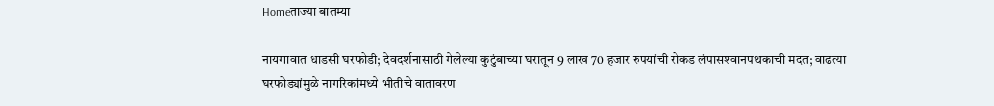Homeताज्या बातम्या

नायगावात धाडसी घरफोडी; देवदर्शनासाठी गेलेल्या कुटुंबाच्या घरातून 9 लाख 70 हजार रुपयांची रोकड लंपासश्‍वानपथकाची मदत; वाढत्या घरफोड्यांमुळे नागरिकांमध्ये भीतीचे वातावरण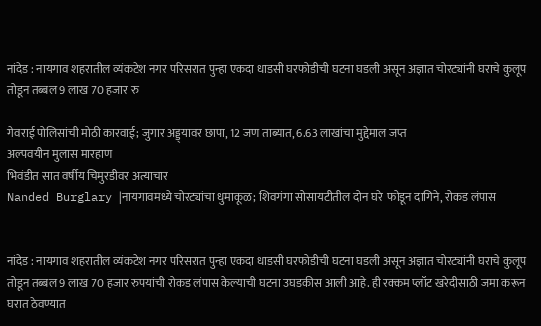नांदेड : नायगाव शहरातील व्यंकटेश नगर परिसरात पुन्हा एकदा धाडसी घरफोडीची घटना घडली असून अज्ञात चोरट्यांनी घराचे कुलूप तोडून तब्बल 9 लाख 70 हजार रु

गेवराई पोलिसांची मोठी कारवाई; जुगार अड्ड्यावर छापा, 12 जण ताब्यात, 6.63 लाखांचा मुद्देमाल जप्त
अल्पवयीन मुलास मारहाण
भिवंडीत सात वर्षीय चिमुरडीवर अत्याचार
Nanded Burglary |नायगावमध्ये चोरट्यांचा धुमाकूळ; शिवगंगा सोसायटीतील दोन घरे  फोडून दागिने, रोकड लंपास


नांदेड : नायगाव शहरातील व्यंकटेश नगर परिसरात पुन्हा एकदा धाडसी घरफोडीची घटना घडली असून अज्ञात चोरट्यांनी घराचे कुलूप तोडून तब्बल 9 लाख 70 हजार रुपयांची रोकड लंपास केल्याची घटना उघडकीस आली आहे. ही रक्कम प्लॉट खरेदीसाठी जमा करून घरात ठेवण्यात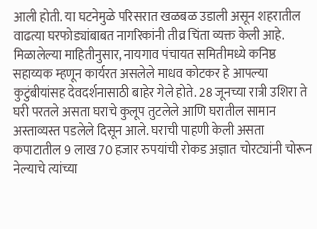आली होती. या घटनेमुळे परिसरात खळबळ उडाली असून शहरातील वाढत्या घरफोड्यांबाबत नागरिकांनी तीव्र चिंता व्यक्त केली आहे.
मिळालेल्या माहितीनुसार, नायगाव पंचायत समितीमध्ये कनिष्ठ सहाय्यक म्हणून कार्यरत असलेले माधव कोटकर हे आपल्या कुटुंबीयांसह देवदर्शनासाठी बाहेर गेले होते. 28 जूनच्या रात्री उशिरा ते घरी परतले असता घराचे कुलूप तुटलेले आणि घरातील सामान अस्ताव्यस्त पडलेले दिसून आले. घराची पाहणी केली असता कपाटातील 9 लाख 70 हजार रुपयांची रोकड अज्ञात चोरट्यांनी चोरून नेल्याचे त्यांच्या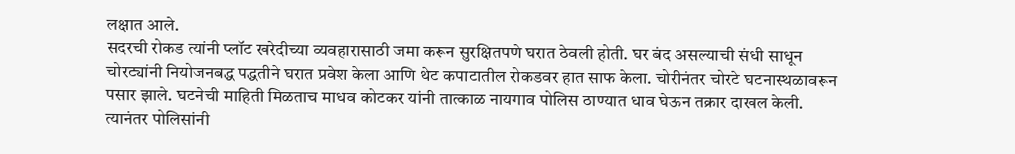लक्षात आले.
सदरची रोकड त्यांनी प्लॉट खरेदीच्या व्यवहारासाठी जमा करून सुरक्षितपणे घरात ठेवली होती. घर बंद असल्याची संधी साधून चोरट्यांनी नियोजनबद्ध पद्धतीने घरात प्रवेश केला आणि थेट कपाटातील रोकडवर हात साफ केला. चोरीनंतर चोरटे घटनास्थळावरून पसार झाले. घटनेची माहिती मिळताच माधव कोटकर यांनी तात्काळ नायगाव पोलिस ठाण्यात धाव घेऊन तक्रार दाखल केली. त्यानंतर पोलिसांनी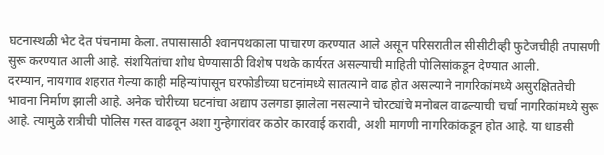घटनास्थळी भेट देत पंचनामा केला. तपासासाठी श्‍वानपथकाला पाचारण करण्यात आले असून परिसरातील सीसीटीव्ही फुटेजचीही तपासणी सुरू करण्यात आली आहे. संशयितांचा शोध घेण्यासाठी विशेष पथके कार्यरत असल्याची माहिती पोलिसांकडून देण्यात आली.
दरम्यान, नायगाव शहरात गेल्या काही महिन्यांपासून घरफोडीच्या घटनांमध्ये सातत्याने वाढ होत असल्याने नागरिकांमध्ये असुरक्षिततेची भावना निर्माण झाली आहे. अनेक चोरीच्या घटनांचा अद्याप उलगडा झालेला नसल्याने चोरट्यांचे मनोबल वाढल्याची चर्चा नागरिकांमध्ये सुरू आहे. त्यामुळे रात्रीची पोलिस गस्त वाढवून अशा गुन्हेगारांवर कठोर कारवाई करावी, अशी मागणी नागरिकांकडून होत आहे. या धाडसी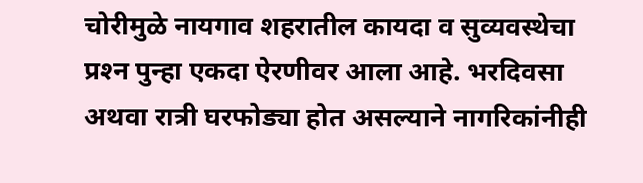चोरीमुळे नायगाव शहरातील कायदा व सुव्यवस्थेचा प्रश्‍न पुन्हा एकदा ऐरणीवर आला आहे. भरदिवसा अथवा रात्री घरफोड्या होत असल्याने नागरिकांनीही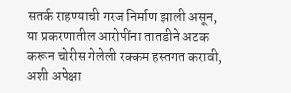सतर्क राहण्याची गरज निर्माण झाली असून, या प्रकरणातील आरोपींना तातडीने अटक करून चोरीस गेलेली रक्कम हस्तगत करावी, अशी अपेक्षा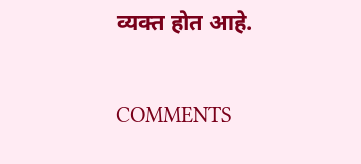व्यक्त होत आहे.

COMMENTS